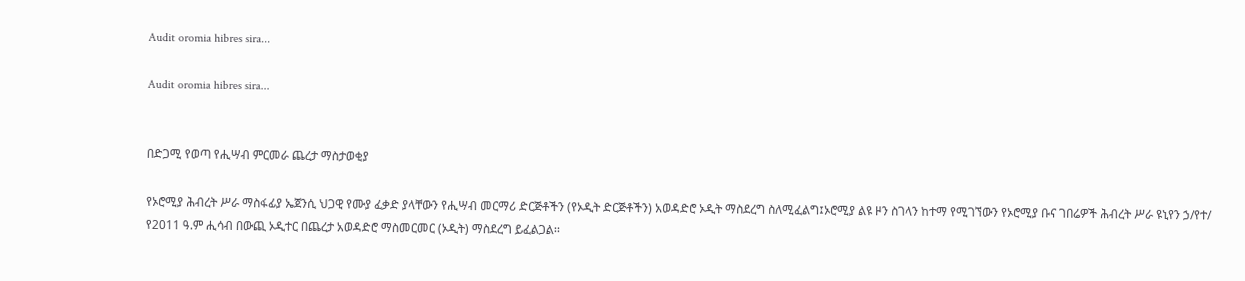Audit oromia hibres sira...

Audit oromia hibres sira...


በድጋሚ የወጣ የሒሣብ ምርመራ ጨረታ ማስታወቂያ

የኦሮሚያ ሕብረት ሥራ ማስፋፊያ ኤጀንሲ ህጋዊ የሙያ ፈቃድ ያላቸውን የሒሣብ መርማሪ ድርጅቶችን (የኦዲት ድርጅቶችን) አወዳድሮ ኦዲት ማስደረግ ስለሚፈልግ፤ኦሮሚያ ልዩ ዞን ስገላን ከተማ የሚገኘውን የኦሮሚያ ቡና ገበሬዎች ሕብረት ሥራ ዩኒየን ኃ/የተ/ የ2011 ዓ.ም ሒሳብ በውጪ ኦዲተር በጨረታ አወዳድሮ ማስመርመር (ኦዲት) ማስደረግ ይፈልጋል፡፡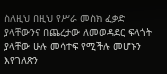ስለዚህ በዚህ የሥራ መስክ ፈቃድ ያላቸውንና በጨረታው ለመወዳደር ፍላጎት ያላቸው ሁሉ መሳተፍ የሚችሉ መሆኑን እየገለጽን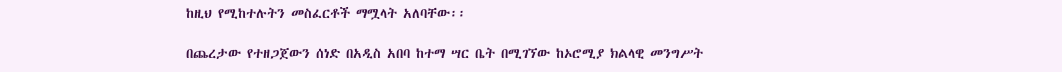ከዚህ የሚከተሉትን መስፈርቶች ማሟላት አለባቸው፡፡

በጨረታው የተዘጋጀውን ሰነድ በአዲስ አበባ ከተማ ሣር ቤት በሚገኘው ከኦሮሚያ ክልላዊ መንግሥት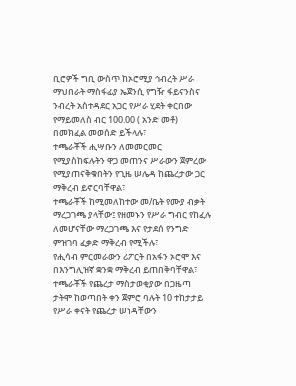ቢሮዎች ግቢ ውስጥ ከኦሮሚያ ኅብረት ሥራ ማህበራት ማስፋፊያ ኤጀንሲ የግዥ ፋይናንስና ንብረት አስተዳደር አጋር የሥራ ሂደት ቀርበው የማይመለስ ብር 100.00 ( አንድ መቶ) በመክፈል መወሰድ ይችላሉ፣
ተጫራቾች ሒሣቡን ለመመርመር የሚያስከፍሉትን ዋጋ መጠንና ሥራውን ጀምረው የሚያጠናቅቁበትን የጊዜ ሠሌዳ ከጨረታው ጋር ማቅረብ ይኖርባቸዋል፣
ተጫራቾች ከሚመለከተው መ/ቤት የሙያ ብቃት ማረጋገጫ ያላቸው፤ የዘመኑን የሥራ ግብር የከፈሉ ለመሆናቸው ማረጋገጫ እና የታደሰ የንግድ ምዝገባ ፈቃድ ማቅረብ የሚችሉ፣
የሒሳብ ምርመራውን ሪፖርት በአፋን ኦሮሞ እና በእንግሊዝኛ ቋንቋ ማቅረብ ይጠበቅባቸዋል፣
ተጫራቾች የጨረታ ማስታወቂያው በጋዜጣ ታትሞ ከወጣበት ቀን ጀምሮ ባሉት 10 ተከታታይ የሥራ ቀናት የጨረታ ሠነዳቸውን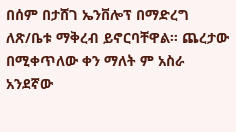በሰም በታሸገ ኤንቨሎፕ በማድረግ ለጽ/ቤቱ ማቅረብ ይኖርባቸዋል፡፡ ጨረታው በሚቀጥለው ቀን ማለት ም አስራ አንደኛው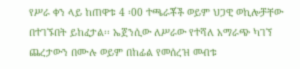የሥራ ቀን ላይ ከጠዋቱ 4 ፡00 ተጫራቾች ወይም ህጋዊ ወኪሎቻቸው በተገኙበት ይከፈታል፡፡ ኤጀንሲው ለሥራው የተሻለ አማራጭ ካገኘ ጨረታውን በሙሉ ወይም በከፊል የመሰረዝ መብቱ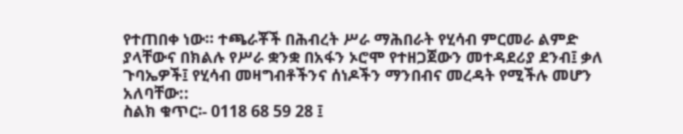የተጠበቀ ነው። ተጫራቾች በሕብረት ሥራ ማሕበራት የሂሳብ ምርመራ ልምድ ያላቸውና በክልሉ የሥራ ቋንቋ በአፋን ኦሮሞ የተዘጋጀውን መተዳደሪያ ደንብ፤ ቃለ ጉባኤዎች፤ የሂሳብ መዛግብቶችንና ሰነዶችን ማንበብና መረዳት የሚችሉ መሆን አለባቸው::
ስልክ ቁጥር፡- 0118 68 59 28 ፤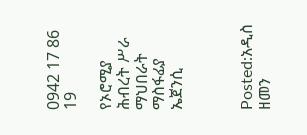0942 17 86 19

የኦሮሚያ ሕብረት ሥራ ማህበራት ማስፋፊያ ኤጀንሲ



Posted:አዲስ ዘመን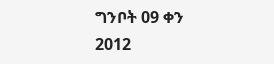ግንቦት 09 ቀን 2012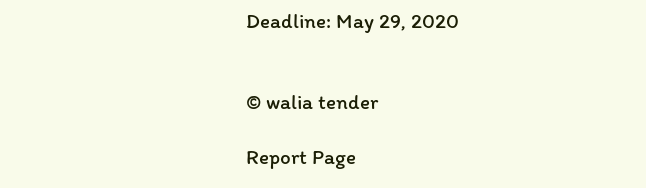Deadline: May 29, 2020


© walia tender

Report Page